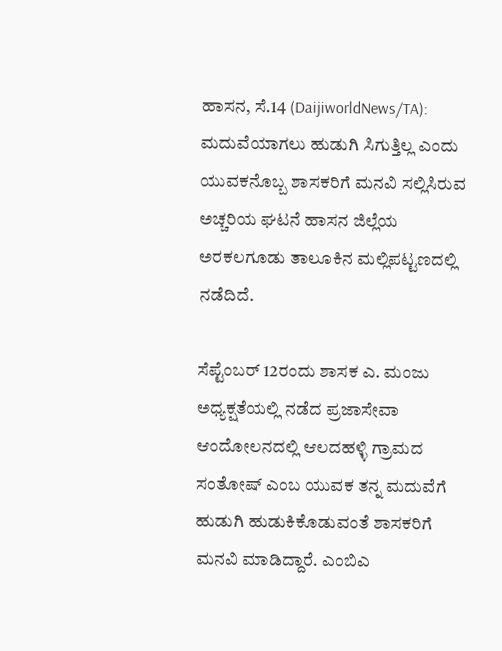ಹಾಸನ, ಸೆ.14 (DaijiworldNews/TA): ಮದುವೆಯಾಗಲು ಹುಡುಗಿ ಸಿಗುತ್ತಿಲ್ಲ ಎಂದು ಯುವಕನೊಬ್ಬ ಶಾಸಕರಿಗೆ ಮನವಿ ಸಲ್ಲಿಸಿರುವ ಅಚ್ಚರಿಯ ಘಟನೆ ಹಾಸನ ಜಿಲ್ಲೆಯ ಅರಕಲಗೂಡು ತಾಲೂಕಿನ ಮಲ್ಲಿಪಟ್ಟಣದಲ್ಲಿ ನಡೆದಿದೆ.

ಸೆಪ್ಟೆಂಬರ್ 12ರಂದು ಶಾಸಕ ಎ. ಮಂಜು ಅಧ್ಯಕ್ಷತೆಯಲ್ಲಿ ನಡೆದ ಪ್ರಜಾಸೇವಾ ಆಂದೋಲನದಲ್ಲಿ ಆಲದಹಳ್ಳಿ ಗ್ರಾಮದ ಸಂತೋಷ್ ಎಂಬ ಯುವಕ ತನ್ನ ಮದುವೆಗೆ ಹುಡುಗಿ ಹುಡುಕಿಕೊಡುವಂತೆ ಶಾಸಕರಿಗೆ ಮನವಿ ಮಾಡಿದ್ದಾರೆ. ಎಂಬಿಎ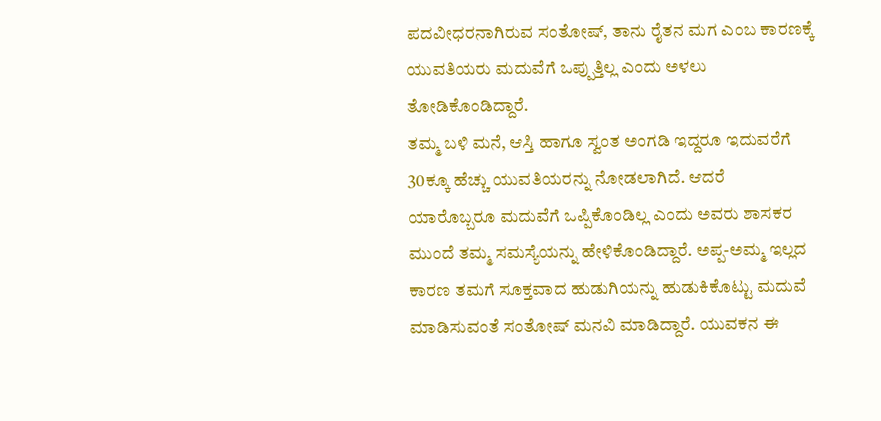ಪದವೀಧರನಾಗಿರುವ ಸಂತೋಷ್, ತಾನು ರೈತನ ಮಗ ಎಂಬ ಕಾರಣಕ್ಕೆ ಯುವತಿಯರು ಮದುವೆಗೆ ಒಪ್ಪುತ್ತಿಲ್ಲ ಎಂದು ಅಳಲು ತೋಡಿಕೊಂಡಿದ್ದಾರೆ.
ತಮ್ಮ ಬಳಿ ಮನೆ, ಆಸ್ತಿ ಹಾಗೂ ಸ್ವಂತ ಅಂಗಡಿ ಇದ್ದರೂ ಇದುವರೆಗೆ 30ಕ್ಕೂ ಹೆಚ್ಚು ಯುವತಿಯರನ್ನು ನೋಡಲಾಗಿದೆ. ಆದರೆ ಯಾರೊಬ್ಬರೂ ಮದುವೆಗೆ ಒಪ್ಪಿಕೊಂಡಿಲ್ಲ ಎಂದು ಅವರು ಶಾಸಕರ ಮುಂದೆ ತಮ್ಮ ಸಮಸ್ಯೆಯನ್ನು ಹೇಳಿಕೊಂಡಿದ್ದಾರೆ. ಅಪ್ಪ-ಅಮ್ಮ ಇಲ್ಲದ ಕಾರಣ ತಮಗೆ ಸೂಕ್ತವಾದ ಹುಡುಗಿಯನ್ನು ಹುಡುಕಿಕೊಟ್ಟು ಮದುವೆ ಮಾಡಿಸುವಂತೆ ಸಂತೋಷ್ ಮನವಿ ಮಾಡಿದ್ದಾರೆ. ಯುವಕನ ಈ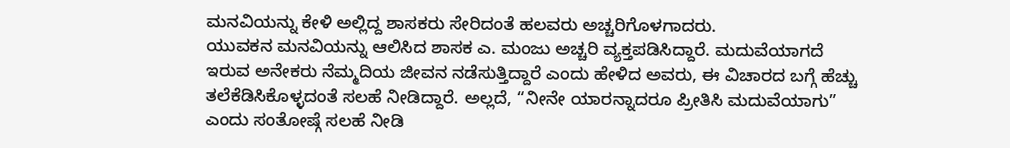ಮನವಿಯನ್ನು ಕೇಳಿ ಅಲ್ಲಿದ್ದ ಶಾಸಕರು ಸೇರಿದಂತೆ ಹಲವರು ಅಚ್ಚರಿಗೊಳಗಾದರು.
ಯುವಕನ ಮನವಿಯನ್ನು ಆಲಿಸಿದ ಶಾಸಕ ಎ. ಮಂಜು ಅಚ್ಚರಿ ವ್ಯಕ್ತಪಡಿಸಿದ್ದಾರೆ. ಮದುವೆಯಾಗದೆ ಇರುವ ಅನೇಕರು ನೆಮ್ಮದಿಯ ಜೀವನ ನಡೆಸುತ್ತಿದ್ದಾರೆ ಎಂದು ಹೇಳಿದ ಅವರು, ಈ ವಿಚಾರದ ಬಗ್ಗೆ ಹೆಚ್ಚು ತಲೆಕೆಡಿಸಿಕೊಳ್ಳದಂತೆ ಸಲಹೆ ನೀಡಿದ್ದಾರೆ. ಅಲ್ಲದೆ, “ನೀನೇ ಯಾರನ್ನಾದರೂ ಪ್ರೀತಿಸಿ ಮದುವೆಯಾಗು” ಎಂದು ಸಂತೋಷ್ಗೆ ಸಲಹೆ ನೀಡಿ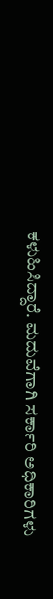ಕಳುಹಿಸಿದ್ದಾರೆ. ಮದುವೆಗಾಗಿ ಸರ್ಕಾರಿ ಅಧಿಕಾರಿಗಳು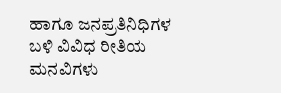ಹಾಗೂ ಜನಪ್ರತಿನಿಧಿಗಳ ಬಳಿ ವಿವಿಧ ರೀತಿಯ ಮನವಿಗಳು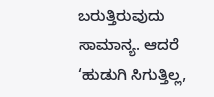ಬರುತ್ತಿರುವುದು ಸಾಮಾನ್ಯ. ಆದರೆ ‘ಹುಡುಗಿ ಸಿಗುತ್ತಿಲ್ಲ,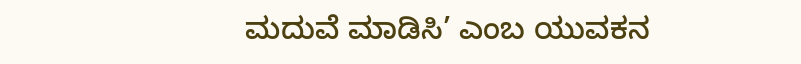ಮದುವೆ ಮಾಡಿಸಿ’ ಎಂಬ ಯುವಕನ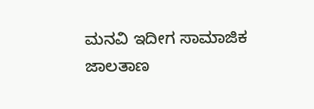ಮನವಿ ಇದೀಗ ಸಾಮಾಜಿಕ ಜಾಲತಾಣ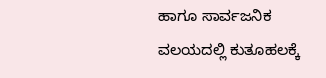ಹಾಗೂ ಸಾರ್ವಜನಿಕ ವಲಯದಲ್ಲಿ ಕುತೂಹಲಕ್ಕೆ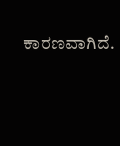ಕಾರಣವಾಗಿದೆ.